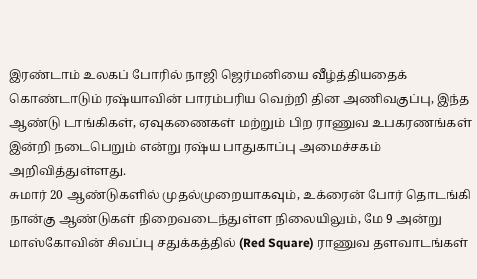இரண்டாம் உலகப் போரில் நாஜி ஜெர்மனியை வீழ்த்தியதைக் கொண்டாடும் ரஷ்யாவின் பாரம்பரிய வெற்றி தின அணிவகுப்பு, இந்த ஆண்டு டாங்கிகள், ஏவுகணைகள் மற்றும் பிற ராணுவ உபகரணங்கள் இன்றி நடைபெறும் என்று ரஷ்ய பாதுகாப்பு அமைச்சகம் அறிவித்துள்ளது.
சுமார் 20 ஆண்டுகளில் முதல்முறையாகவும், உக்ரைன் போர் தொடங்கி நான்கு ஆண்டுகள் நிறைவடைந்துள்ள நிலையிலும், மே 9 அன்று மாஸ்கோவின் சிவப்பு சதுக்கத்தில் (Red Square) ராணுவ தளவாடங்கள்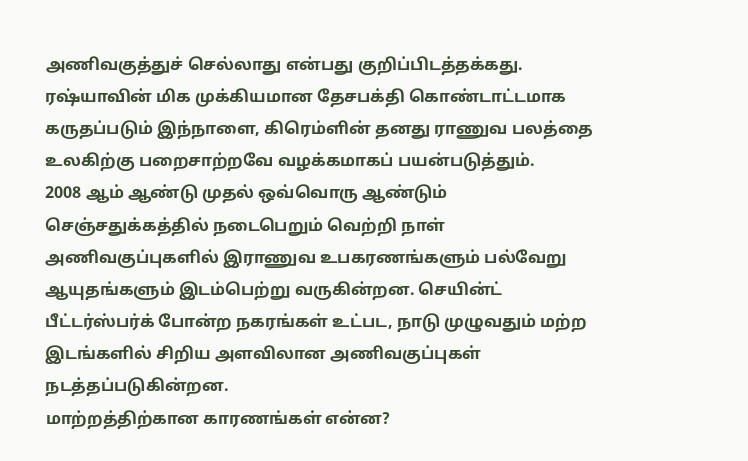அணிவகுத்துச் செல்லாது என்பது குறிப்பிடத்தக்கது. ரஷ்யாவின் மிக முக்கியமான தேசபக்தி கொண்டாட்டமாக கருதப்படும் இந்நாளை, கிரெம்ளின் தனது ராணுவ பலத்தை உலகிற்கு பறைசாற்றவே வழக்கமாகப் பயன்படுத்தும்.
2008 ஆம் ஆண்டு முதல் ஒவ்வொரு ஆண்டும் செஞ்சதுக்கத்தில் நடைபெறும் வெற்றி நாள் அணிவகுப்புகளில் இராணுவ உபகரணங்களும் பல்வேறு ஆயுதங்களும் இடம்பெற்று வருகின்றன. செயின்ட் பீட்டர்ஸ்பர்க் போன்ற நகரங்கள் உட்பட, நாடு முழுவதும் மற்ற இடங்களில் சிறிய அளவிலான அணிவகுப்புகள் நடத்தப்படுகின்றன.
மாற்றத்திற்கான காரணங்கள் என்ன?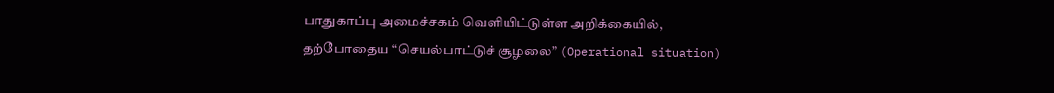பாதுகாப்பு அமைச்சகம் வெளியிட்டுள்ள அறிக்கையில், தற்போதைய “செயல்பாட்டுச் சூழலை” (Operational situation)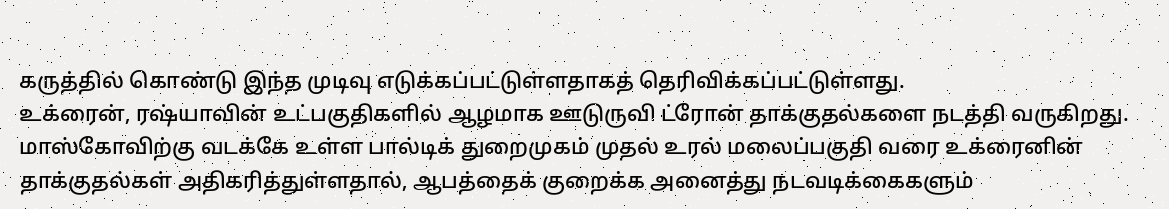கருத்தில் கொண்டு இந்த முடிவு எடுக்கப்பட்டுள்ளதாகத் தெரிவிக்கப்பட்டுள்ளது.
உக்ரைன், ரஷ்யாவின் உட்பகுதிகளில் ஆழமாக ஊடுருவி ட்ரோன் தாக்குதல்களை நடத்தி வருகிறது. மாஸ்கோவிற்கு வடக்கே உள்ள பால்டிக் துறைமுகம் முதல் உரல் மலைப்பகுதி வரை உக்ரைனின் தாக்குதல்கள் அதிகரித்துள்ளதால், ஆபத்தைக் குறைக்க அனைத்து நடவடிக்கைகளும்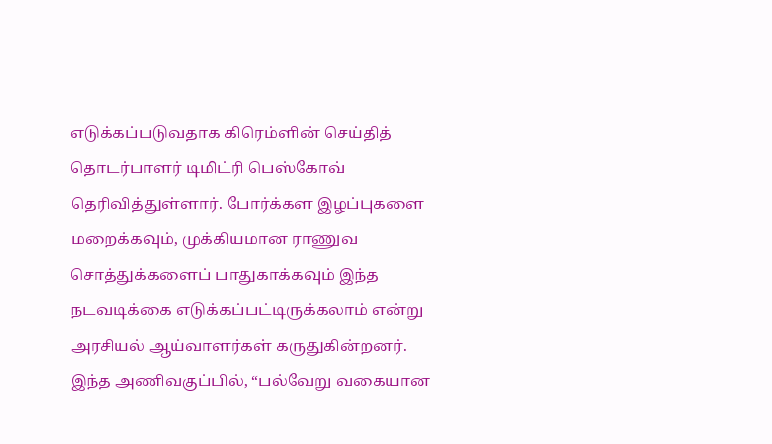எடுக்கப்படுவதாக கிரெம்ளின் செய்தித் தொடர்பாளர் டிமிட்ரி பெஸ்கோவ் தெரிவித்துள்ளார். போர்க்கள இழப்புகளை மறைக்கவும், முக்கியமான ராணுவ சொத்துக்களைப் பாதுகாக்கவும் இந்த நடவடிக்கை எடுக்கப்பட்டிருக்கலாம் என்று அரசியல் ஆய்வாளர்கள் கருதுகின்றனர்.
இந்த அணிவகுப்பில், “பல்வேறு வகையான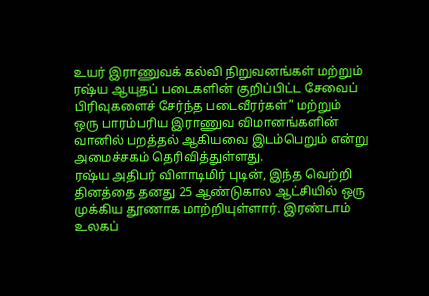உயர் இராணுவக் கல்வி நிறுவனங்கள் மற்றும் ரஷ்ய ஆயுதப் படைகளின் குறிப்பிட்ட சேவைப் பிரிவுகளைச் சேர்ந்த படைவீரர்கள்” மற்றும் ஒரு பாரம்பரிய இராணுவ விமானங்களின் வானில் பறத்தல் ஆகியவை இடம்பெறும் என்று அமைச்சகம் தெரிவித்துள்ளது.
ரஷ்ய அதிபர் விளாடிமிர் புடின், இந்த வெற்றி தினத்தை தனது 25 ஆண்டுகால ஆட்சியில் ஒரு முக்கிய தூணாக மாற்றியுள்ளார். இரண்டாம் உலகப்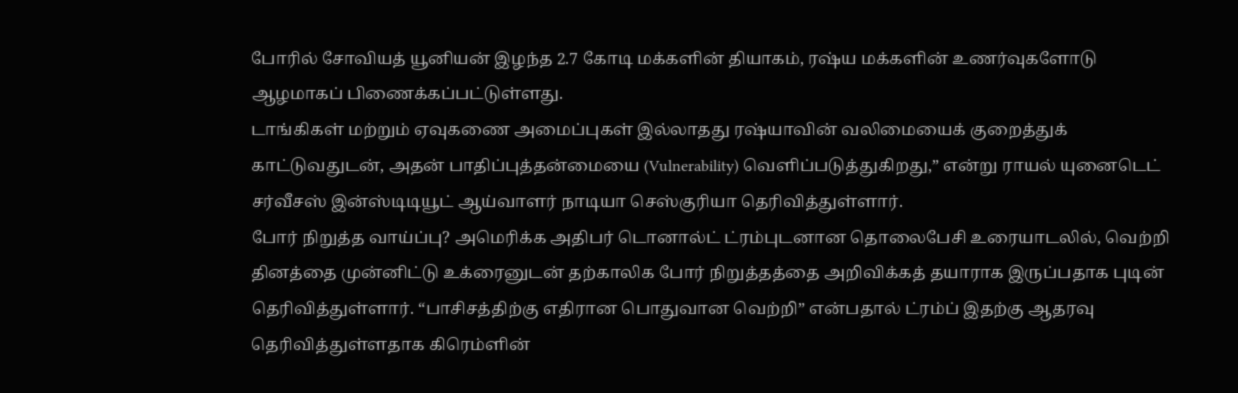போரில் சோவியத் யூனியன் இழந்த 2.7 கோடி மக்களின் தியாகம், ரஷ்ய மக்களின் உணர்வுகளோடு ஆழமாகப் பிணைக்கப்பட்டுள்ளது.
டாங்கிகள் மற்றும் ஏவுகணை அமைப்புகள் இல்லாதது ரஷ்யாவின் வலிமையைக் குறைத்துக் காட்டுவதுடன், அதன் பாதிப்புத்தன்மையை (Vulnerability) வெளிப்படுத்துகிறது,” என்று ராயல் யுனைடெட் சர்வீசஸ் இன்ஸ்டிடியூட் ஆய்வாளர் நாடியா செஸ்குரியா தெரிவித்துள்ளார்.
போர் நிறுத்த வாய்ப்பு? அமெரிக்க அதிபர் டொனால்ட் ட்ரம்புடனான தொலைபேசி உரையாடலில், வெற்றி தினத்தை முன்னிட்டு உக்ரைனுடன் தற்காலிக போர் நிறுத்தத்தை அறிவிக்கத் தயாராக இருப்பதாக புடின் தெரிவித்துள்ளார். “பாசிசத்திற்கு எதிரான பொதுவான வெற்றி” என்பதால் ட்ரம்ப் இதற்கு ஆதரவு தெரிவித்துள்ளதாக கிரெம்ளின்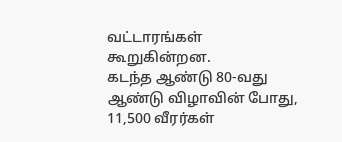வட்டாரங்கள் கூறுகின்றன.
கடந்த ஆண்டு 80-வது ஆண்டு விழாவின் போது, 11,500 வீரர்கள்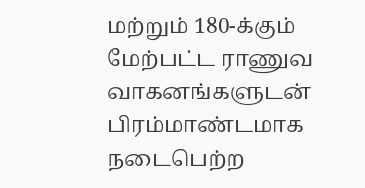மற்றும் 180-க்கும் மேற்பட்ட ராணுவ வாகனங்களுடன் பிரம்மாண்டமாக நடைபெற்ற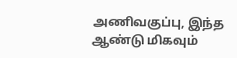அணிவகுப்பு, இந்த ஆண்டு மிகவும்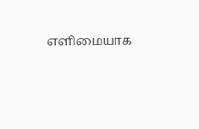எளிமையாக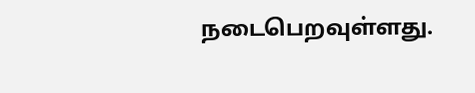நடைபெறவுள்ளது.